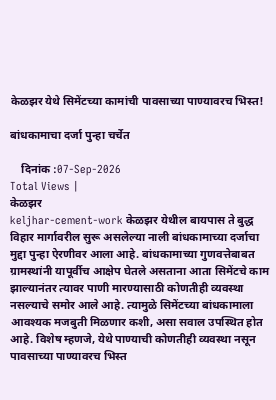केळझर येथे सिमेंटच्या कामांची पावसाच्या पाण्यावरच भिस्त!

बांधकामाचा दर्जा पुन्हा चर्चेत

    दिनांक :07-Sep-2026
Total Views |
केळझर
keljhar-cement-work केळझर येथील बायपास ते बुद्ध विहार मार्गावरील सुरू असलेल्या नाली बांधकामाच्या दर्जाचा मुद्दा पुन्हा ऐरणीवर आला आहे. बांधकामाच्या गुणवत्तेबाबत ग्रामस्थांनी यापूर्वीच आक्षेप घेतले असताना आता सिमेंटचे काम झाल्यानंतर त्यावर पाणी मारण्यासाठी कोणतीही व्यवस्था नसल्याचे समोर आले आहे. त्यामुळे सिमेंटच्या बांधकामाला आवश्यक मजबुती मिळणार कशी, असा सवाल उपस्थित होत आहे. विशेष म्हणजे, येथे पाण्याची कोणतीही व्यवस्था नसून पावसाच्या पाण्यावरच भिस्त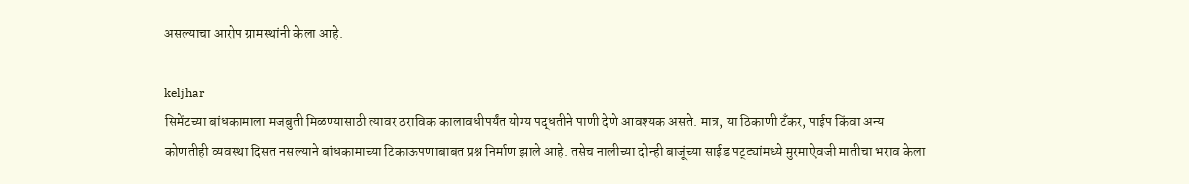असल्याचा आरोप ग्रामस्थांनी केला आहे.

keljhar
सिमेंटच्या बांधकामाला मजबुती मिळण्यासाठी त्यावर ठराविक कालावधीपर्यंत योग्य पद्धतीने पाणी देणे आवश्यक असते. मात्र, या ठिकाणी टँकर, पाईप किंवा अन्य कोणतीही व्यवस्था दिसत नसल्याने बांधकामाच्या टिकाऊपणाबाबत प्रश्न निर्माण झाले आहे. तसेच नालीच्या दोन्ही बाजूंच्या साईड पट्ट्यांमध्ये मुरमाऐवजी मातीचा भराव केला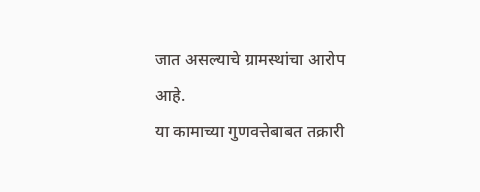जात असल्याचे ग्रामस्थांचा आरोप आहे.
या कामाच्या गुणवत्तेबाबत तक्रारी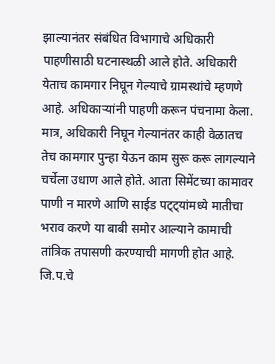झाल्यानंतर संबंधित विभागाचे अधिकारी पाहणीसाठी घटनास्थळी आले होते. अधिकारी येताच कामगार निघून गेल्याचे ग्रामस्थांचे म्हणणे आहे. अधिकाऱ्यांनी पाहणी करून पंचनामा केला. मात्र, अधिकारी निघून गेल्यानंतर काही वेळातच तेच कामगार पुन्हा येऊन काम सुरू करू लागल्याने चर्चेला उधाण आले होते. आता सिमेंटच्या कामावर पाणी न मारणे आणि साईड पट्ट्यांमध्ये मातीचा भराव करणे या बाबी समोर आल्याने कामाची तांत्रिक तपासणी करण्याची मागणी होत आहे.
जि.प.चे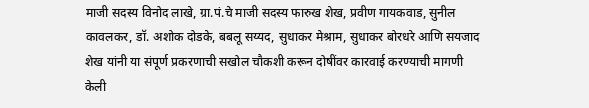माजी सदस्य विनोद लाखे, ग्रा.पं.चे माजी सदस्य फारुख शेख, प्रवीण गायकवाड, सुनील कावलकर, डॉ. अशोक दोडके, बबलू सय्यद, सुधाकर मेश्राम, सुधाकर बोरधरे आणि सयजाद शेख यांनी या संपूर्ण प्रकरणाची सखोल चौकशी करून दोषींवर कारवाई करण्याची मागणी केली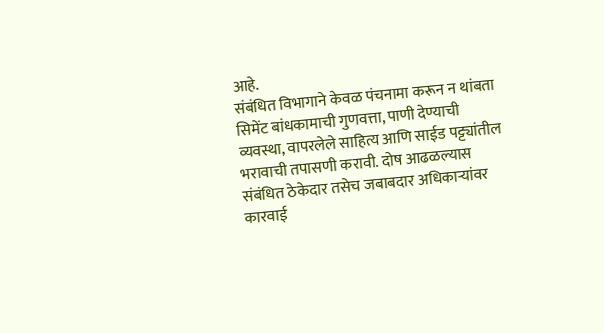आहे.
संबंधित विभागाने केवळ पंचनामा करून न थांबता सिमेंट बांधकामाची गुणवत्ता, पाणी देण्याची व्यवस्था, वापरलेले साहित्य आणि साईड पट्ट्यांतील भरावाची तपासणी करावी. दोष आढळल्यास संबंधित ठेकेदार तसेच जबाबदार अधिकाऱ्यांवर कारवाई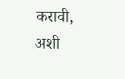करावी, अशी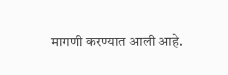मागणी करण्यात आली आहे.